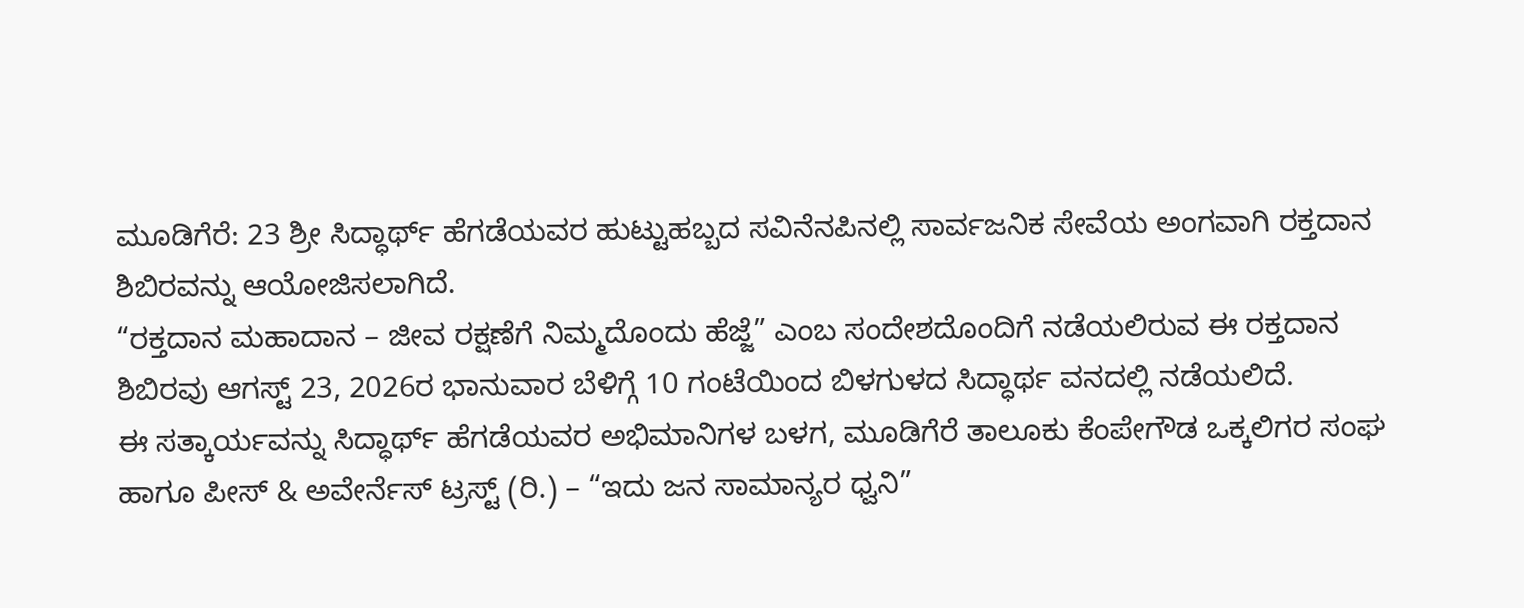ಮೂಡಿಗೆರೆ: 23 ಶ್ರೀ ಸಿದ್ಧಾರ್ಥ್ ಹೆಗಡೆಯವರ ಹುಟ್ಟುಹಬ್ಬದ ಸವಿನೆನಪಿನಲ್ಲಿ ಸಾರ್ವಜನಿಕ ಸೇವೆಯ ಅಂಗವಾಗಿ ರಕ್ತದಾನ ಶಿಬಿರವನ್ನು ಆಯೋಜಿಸಲಾಗಿದೆ.
“ರಕ್ತದಾನ ಮಹಾದಾನ – ಜೀವ ರಕ್ಷಣೆಗೆ ನಿಮ್ಮದೊಂದು ಹೆಜ್ಜೆ” ಎಂಬ ಸಂದೇಶದೊಂದಿಗೆ ನಡೆಯಲಿರುವ ಈ ರಕ್ತದಾನ ಶಿಬಿರವು ಆಗಸ್ಟ್ 23, 2026ರ ಭಾನುವಾರ ಬೆಳಿಗ್ಗೆ 10 ಗಂಟೆಯಿಂದ ಬಿಳಗುಳದ ಸಿದ್ಧಾರ್ಥ ವನದಲ್ಲಿ ನಡೆಯಲಿದೆ.
ಈ ಸತ್ಕಾರ್ಯವನ್ನು ಸಿದ್ಧಾರ್ಥ್ ಹೆಗಡೆಯವರ ಅಭಿಮಾನಿಗಳ ಬಳಗ, ಮೂಡಿಗೆರೆ ತಾಲೂಕು ಕೆಂಪೇಗೌಡ ಒಕ್ಕಲಿಗರ ಸಂಘ ಹಾಗೂ ಪೀಸ್ & ಅವೇರ್ನೆಸ್ ಟ್ರಸ್ಟ್ (ರಿ.) – “ಇದು ಜನ ಸಾಮಾನ್ಯರ ಧ್ವನಿ”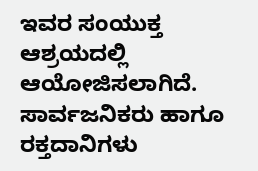ಇವರ ಸಂಯುಕ್ತ ಆಶ್ರಯದಲ್ಲಿ ಆಯೋಜಿಸಲಾಗಿದೆ.
ಸಾರ್ವಜನಿಕರು ಹಾಗೂ ರಕ್ತದಾನಿಗಳು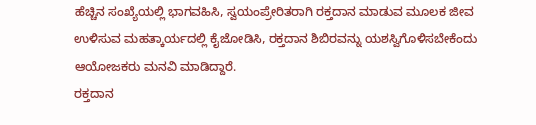ಹೆಚ್ಚಿನ ಸಂಖ್ಯೆಯಲ್ಲಿ ಭಾಗವಹಿಸಿ, ಸ್ವಯಂಪ್ರೇರಿತರಾಗಿ ರಕ್ತದಾನ ಮಾಡುವ ಮೂಲಕ ಜೀವ ಉಳಿಸುವ ಮಹತ್ಕಾರ್ಯದಲ್ಲಿ ಕೈಜೋಡಿಸಿ, ರಕ್ತದಾನ ಶಿಬಿರವನ್ನು ಯಶಸ್ವಿಗೊಳಿಸಬೇಕೆಂದು ಆಯೋಜಕರು ಮನವಿ ಮಾಡಿದ್ದಾರೆ.
ರಕ್ತದಾನ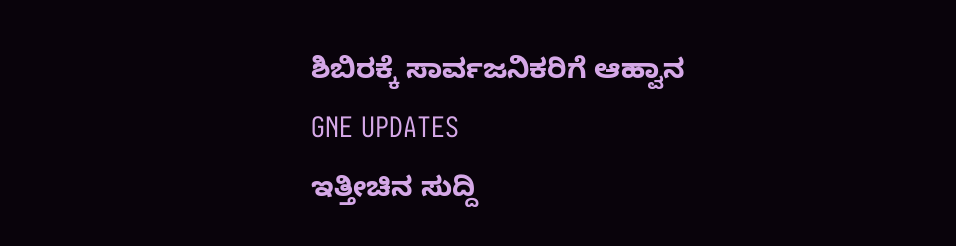ಶಿಬಿರಕ್ಕೆ ಸಾರ್ವಜನಿಕರಿಗೆ ಆಹ್ವಾನ
GNE UPDATES
ಇತ್ತೀಚಿನ ಸುದ್ದಿ